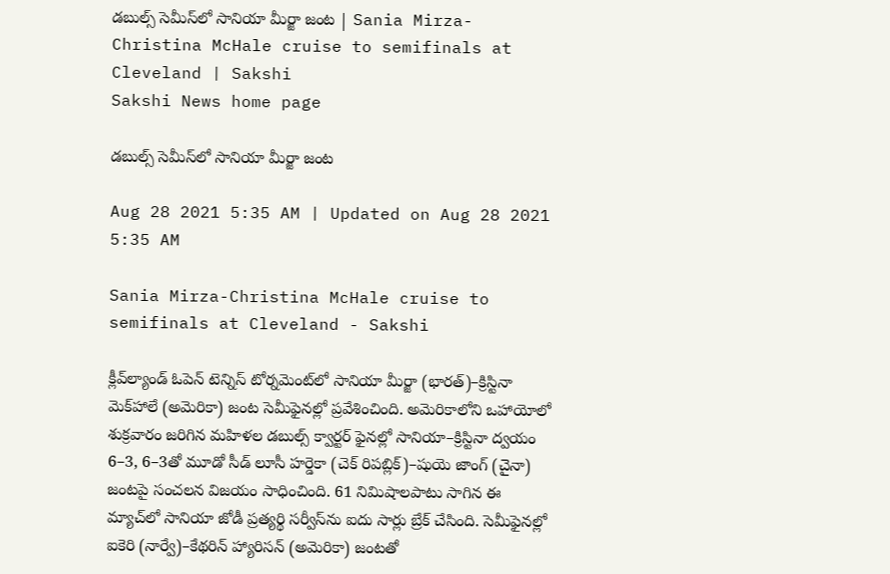డబుల్స్‌ సెమీస్‌లో సానియా మీర్జా జంట | Sania Mirza-Christina McHale cruise to semifinals at Cleveland | Sakshi
Sakshi News home page

డబుల్స్‌ సెమీస్‌లో సానియా మీర్జా జంట

Aug 28 2021 5:35 AM | Updated on Aug 28 2021 5:35 AM

Sania Mirza-Christina McHale cruise to semifinals at Cleveland - Sakshi

క్లీవ్‌ల్యాండ్‌ ఓపెన్‌ టెన్నిస్‌ టోర్నమెంట్‌లో సానియా మీర్జా (భారత్‌)–క్రిస్టినా మెక్‌హాలే (అమెరికా) జంట సెమీఫైనల్లో ప్రవేశించింది. అమెరికాలోని ఒహాయోలో శుక్రవారం జరిగిన మహిళల డబుల్స్‌ క్వార్టర్‌ ఫైనల్లో సానియా–క్రిస్టినా ద్వయం 6–3, 6–3తో మూడో సీడ్‌ లూసీ హర్డెకా (చెక్‌ రిపబ్లిక్‌)–షుయె జాంగ్‌ (చైనా) జంటపై సంచలన విజయం సాధించింది. 61 నిమిషాలపాటు సాగిన ఈ మ్యాచ్‌లో సానియా జోడీ ప్రత్యర్థి సర్వీస్‌ను ఐదు సార్లు బ్రేక్‌ చేసింది. సెమీఫైనల్లో ఐకెరి (నార్వే)–కేథరిన్‌ హ్యారిసన్‌ (అమెరికా) జంటతో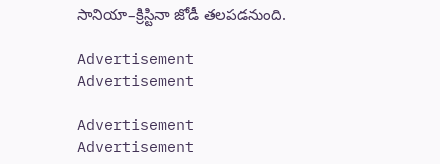సానియా–క్రిస్టినా జోడీ తలపడనుంది.

Advertisement
Advertisement

Advertisement
Advertisement